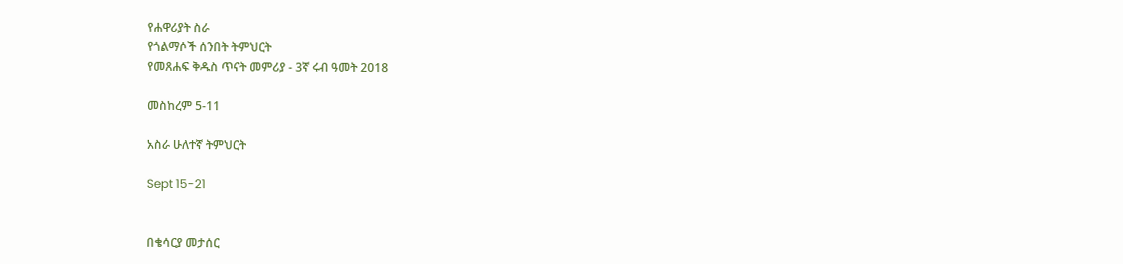የሐዋሪያት ስራ
የጎልማሶች ሰንበት ትምህርት
የመጸሐፍ ቅዱስ ጥናት መምሪያ - 3ኛ ሩብ ዓመት 2018

መስከረም 5-11

አስራ ሁለተኛ ትምህርት

Sept 15-21


በቄሳርያ መታሰር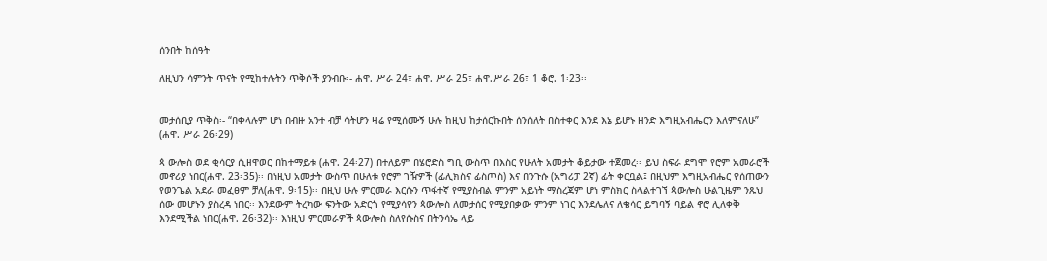ሰንበት ከሰዓት

ለዚህን ሳምንት ጥናት የሚከተሉትን ጥቅሶች ያንብቡ፡- ሐዋ. ሥራ 24፣ ሐዋ. ሥራ 25፣ ሐዋ.ሥራ 26፣ 1 ቆሮ. 1፡23፡፡


መታሰቢያ ጥቅስ፡- “በቀላሉም ሆነ በብዙ አንተ ብቻ ሳትሆን ዛሬ የሚሰሙኝ ሁሉ ከዚህ ከታሰርኩበት ሰንሰለት በስተቀር እንደ እኔ ይሆኑ ዘንድ እግዚአብሔርን እለምናለሁ” (ሐዋ. ሥራ 26፡29)

ጳ ውሎስ ወደ ቂሳርያ ሲዘዋወር በከተማይቱ (ሐዋ. 24፡27) በተለይም በሄሮድስ ግቢ ውስጥ በእስር የሁለት አመታት ቆይታው ተጀመረ፡፡ ይህ ስፍራ ደግሞ የሮም አመራሮች መኖሪያ ነበር(ሐዋ. 23፡35)፡፡ በነዚህ አመታት ውስጥ በሁለቱ የሮም ገዥዎች (ፊሊክስና ፊስጦስ) እና በንጉሱ (አግሪፓ 2ኛ) ፊት ቀርቧል፤ በዚህም እግዚአብሔር የሰጠውን የወንጌል አደራ መፈፀም ቻለ(ሐዋ. 9፡15)፡፡ በዚህ ሁሉ ምርመራ እርሱን ጥፋተኛ የሚያስብል ምንም አይነት ማስረጃም ሆነ ምስክር ስላልተገኘ ጳውሎስ ሁልጊዜም ንጹህ ሰው መሆኑን ያስረዳ ነበር፡፡ እንደውም ትረካው ፍንትው አድርጎ የሚያሳየን ጳውሎስ ለመታሰር የሚያበቃው ምንም ነገር እንደሌለና ለቄሳር ይግባኝ ባይል ኖሮ ሊለቀቅ እንደሚችል ነበር(ሐዋ. 26፡32)፡፡ እነዚህ ምርመራዎች ጳውሎስ ስለየሱስና በትንሳኤ ላይ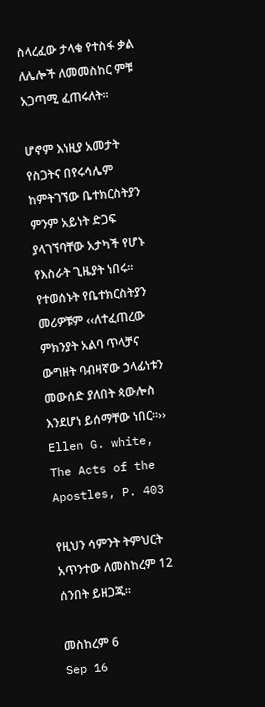ስላረፈው ታላቁ የተስፋ ቃል ለሌሎች ለመመስከር ምቹ አጋጣሚ ፈጠሩለት፡፡

ሆኖም እነዚያ አመታት የስጋትና በየሩሳሌም ከምትገኘው ቤተክርስትያን ምንም አይነት ድጋፍ ያላገኘባቸው አታካች የሆኑ የእስራት ጊዜያት ነበሩ፡፡ የተወሰኑት የቤተክርስትያን መሪዎቹም ‹‹ለተፈጠረው ምክንያት አልባ ጥላቻና ውግዘት ባብዛኛው ኃላፊነቱን መውሰድ ያለበት ጳውሎስ እንደሆነ ይሰማቸው ነበር፡፡›› Ellen G. white, The Acts of the Apostles, P. 403

የዚህን ሳምንት ትምህርት አጥንተው ለመስከረም 12 ሰንበት ይዘጋጁ፡፡

መስከረም 6
Sep 16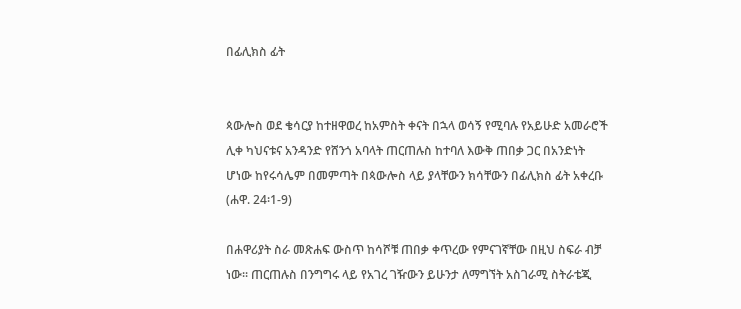በፊሊክስ ፊት


ጳውሎስ ወደ ቄሳርያ ከተዘዋወረ ከአምስት ቀናት በኋላ ወሳኝ የሚባሉ የአይሁድ አመራሮች ሊቀ ካህናቱና አንዳንድ የሸንጎ አባላት ጠርጠሉስ ከተባለ እውቅ ጠበቃ ጋር በአንድነት ሆነው ከየሩሳሌም በመምጣት በጳውሎስ ላይ ያላቸውን ክሳቸውን በፊሊክስ ፊት አቀረቡ (ሐዋ. 24፡1-9)

በሐዋሪያት ስራ መጽሐፍ ውስጥ ከሳሾቹ ጠበቃ ቀጥረው የምናገኛቸው በዚህ ስፍራ ብቻ ነው፡፡ ጠርጠሉስ በንግግሩ ላይ የአገረ ገዥውን ይሁንታ ለማግኘት አስገራሚ ስትራቴጂ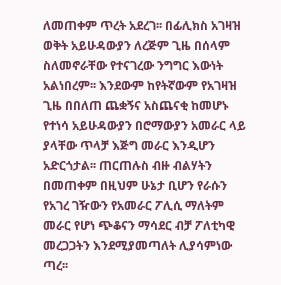ለመጠቀም ጥረት አደረገ፡፡ በፊሊክስ አገዛዝ ወቅት አይሁዳውያን ለረጅም ጊዜ በሰላም ስለመኖራቸው የተናገረው ንግግር እውነት አልነበረም፡፡ እንደውም ከየትኛውም የአገዛዝ ጊዜ በበለጠ ጨቋኝና አስጨናቂ ከመሆኑ የተነሳ አይሁዳውያን በሮማውያን አመራር ላይ ያላቸው ጥላቻ እጅግ መራር እንዲሆን አድርጎታል፡፡ ጠርጠሉስ ብዙ ብልሃትን በመጠቀም በዚህም ሁኔታ ቢሆን የራሱን የአገረ ገዥውን የአመራር ፖሊሲ ማለትም መራር የሆነ ጭቆናን ማሳደር ብቻ ፖለቲካዊ መረጋጋትን እንደሚያመጣለት ሊያሳምነው ጣረ፡፡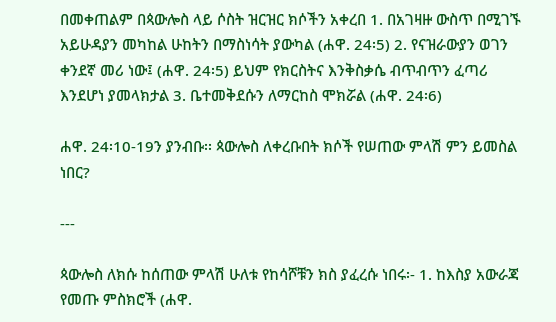በመቀጠልም በጳውሎስ ላይ ሶስት ዝርዝር ክሶችን አቀረበ 1. በአገዛዙ ውስጥ በሚገኙ አይሁዳያን መካከል ሁከትን በማስነሳት ያውካል (ሐዋ. 24፡5) 2. የናዝራውያን ወገን ቀንደኛ መሪ ነው፤ (ሐዋ. 24፡5) ይህም የክርስትና እንቅስቃሴ ብጥብጥን ፈጣሪ እንደሆነ ያመላክታል 3. ቤተመቅደሱን ለማርከስ ሞክሯል (ሐዋ. 24፡6)

ሐዋ. 24፡10-19ን ያንብቡ፡፡ ጳውሎስ ለቀረቡበት ክሶች የሠጠው ምላሽ ምን ይመስል ነበር?

---

ጳውሎስ ለክሱ ከሰጠው ምላሽ ሁለቱ የከሳሾቹን ክስ ያፈረሱ ነበሩ፡- 1. ከእስያ አውራጃ የመጡ ምስክሮች (ሐዋ.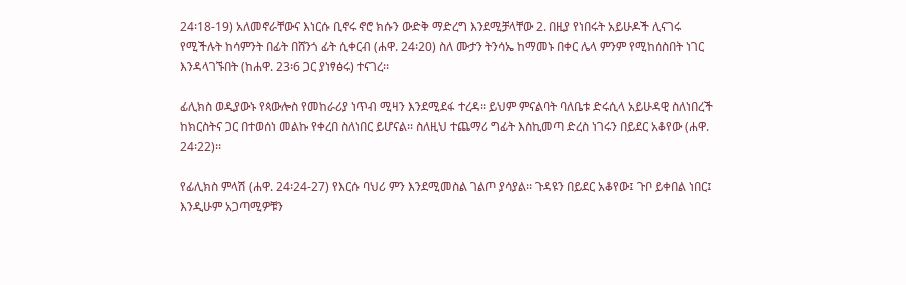24፡18-19) አለመኖራቸውና እነርሱ ቢኖሩ ኖሮ ክሱን ውድቅ ማድረግ እንደሚቻላቸው 2. በዚያ የነበሩት አይሁዶች ሊናገሩ የሚችሉት ከሳምንት በፊት በሸንጎ ፊት ሲቀርብ (ሐዋ. 24፡20) ስለ ሙታን ትንሳኤ ከማመኑ በቀር ሌላ ምንም የሚከሰስበት ነገር እንዳላገኙበት (ከሐዋ. 23፡6 ጋር ያነፃፅሩ) ተናገረ፡፡

ፊሊክስ ወዲያውኑ የጳውሎስ የመከራሪያ ነጥብ ሚዛን እንደሚደፋ ተረዳ፡፡ ይህም ምናልባት ባለቤቱ ድሩሲላ አይሁዳዊ ስለነበረች ከክርስትና ጋር በተወሰነ መልኩ የቀረበ ስለነበር ይሆናል፡፡ ስለዚህ ተጨማሪ ግፊት እስኪመጣ ድረስ ነገሩን በይደር አቆየው (ሐዋ. 24፡22)፡፡

የፊሊክስ ምላሽ (ሐዋ. 24፡24-27) የእርሱ ባህሪ ምን እንደሚመስል ገልጦ ያሳያል፡፡ ጉዳዩን በይደር አቆየው፤ ጉቦ ይቀበል ነበር፤ እንዲሁም አጋጣሚዎቹን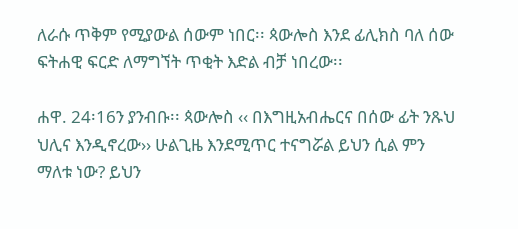ለራሱ ጥቅም የሚያውል ሰውም ነበር፡፡ ጳውሎስ እንደ ፊሊክስ ባለ ሰው ፍትሐዊ ፍርድ ለማግኘት ጥቂት እድል ብቻ ነበረው፡፡

ሐዋ. 24፡16ን ያንብቡ፡፡ ጳውሎስ ‹‹ በእግዚአብሔርና በሰው ፊት ንጹህ ህሊና እንዲኖረው›› ሁልጊዜ እንደሚጥር ተናግሯል ይህን ሲል ምን ማለቱ ነው? ይህን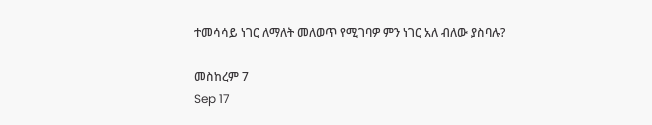ተመሳሳይ ነገር ለማለት መለወጥ የሚገባዎ ምን ነገር አለ ብለው ያስባሉ?

መስከረም 7
Sep 17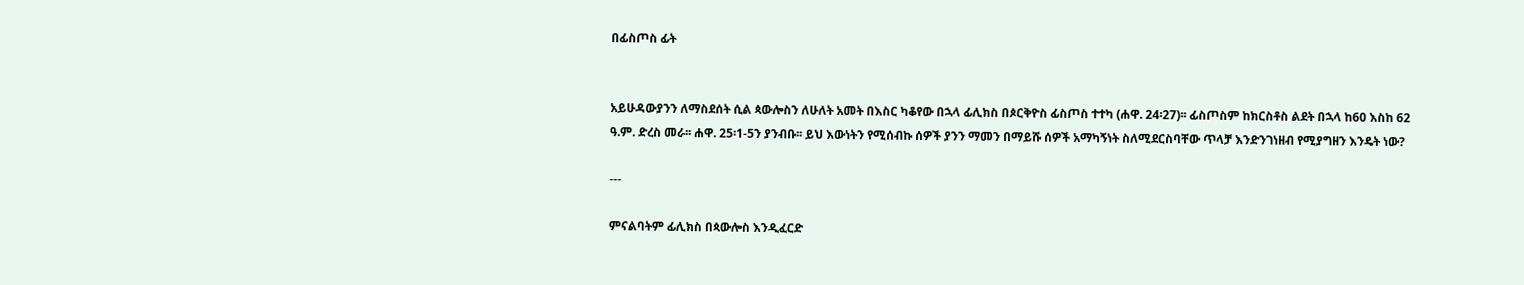በፊስጦስ ፊት


አይሁዳውያንን ለማስደሰት ሲል ጳውሎስን ለሁለት አመት በእስር ካቆየው በኋላ ፊሊክስ በጶርቅዮስ ፊስጦስ ተተካ (ሐዋ. 24፡27)፡፡ ፊስጦስም ከክርስቶስ ልደት በኋላ ከ60 እስከ 62 ዓ.ም. ድረስ መራ፡፡ ሐዋ. 25፡1-5ን ያንብቡ፡፡ ይህ እውነትን የሚሰብኩ ሰዎች ያንን ማመን በማይሹ ሰዎች አማካኝነት ስለሚደርስባቸው ጥላቻ እንድንገነዘብ የሚያግዘን እንዴት ነው?

---

ምናልባትም ፊሊክስ በጳውሎስ እንዲፈርድ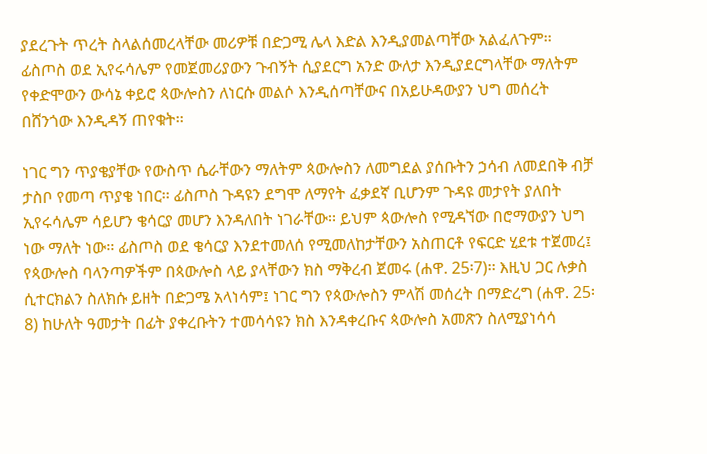ያደረጉት ጥረት ስላልሰመረላቸው መሪዎቹ በድጋሚ ሌላ እድል እንዲያመልጣቸው አልፈለጉም፡፡ ፊስጦስ ወደ ኢየሩሳሌም የመጀመሪያውን ጉብኝት ሲያደርግ አንድ ውለታ እንዲያደርግላቸው ማለትም የቀድሞውን ውሳኔ ቀይሮ ጳውሎስን ለነርሱ መልሶ እንዲሰጣቸውና በአይሁዳውያን ህግ መሰረት በሸንጎው እንዲዳኝ ጠየቁት፡፡

ነገር ግን ጥያቄያቸው የውስጥ ሴራቸውን ማለትም ጳውሎስን ለመግደል ያሰቡትን ኃሳብ ለመደበቅ ብቻ ታስቦ የመጣ ጥያቄ ነበር፡፡ ፊስጦስ ጉዳዩን ደግሞ ለማየት ፈቃደኛ ቢሆንም ጉዳዩ መታየት ያለበት ኢየሩሳሌም ሳይሆን ቄሳርያ መሆን እንዳለበት ነገራቸው፡፡ ይህም ጳውሎስ የሚዳኘው በሮማውያን ህግ ነው ማለት ነው፡፡ ፊስጦስ ወደ ቄሳርያ እንደተመለሰ የሚመለከታቸውን አስጠርቶ የፍርድ ሂደቱ ተጀመረ፤ የጳውሎስ ባላንጣዎችም በጳውሎስ ላይ ያላቸውን ክስ ማቅረብ ጀመሩ (ሐዋ. 25፡7)፡፡ እዚህ ጋር ሉቃስ ሲተርክልን ስለክሱ ይዘት በድጋሜ አላነሳም፤ ነገር ግን የጳውሎስን ምላሽ መሰረት በማድረግ (ሐዋ. 25፡8) ከሁለት ዓመታት በፊት ያቀረቡትን ተመሳሳዩን ክስ እንዳቀረቡና ጳውሎስ አመጽን ስለሚያነሳሳ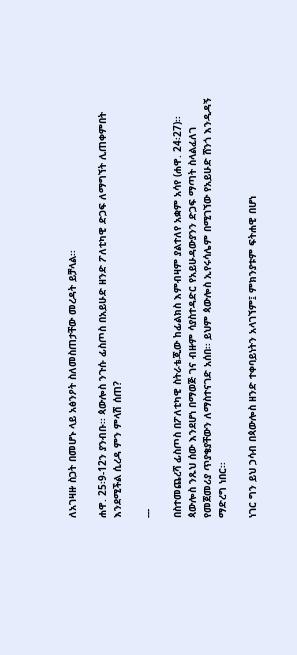ለአገዛዙ ስጋት በመሆኑ ላይ አፅንዖት ስለመስጠታቸው መረዳት ይቻላል፡፡

ሐዋ. 25፡9-12ን ያንብቡ፡፡ ጳውሎስ ንጉሱ ፊስጦስ በአይሁድ ዘንድ ፖለቲካዊ ድጋፍ ለማግኘት ሊጠቀምበት እንደሚችል ሲረዳ ምን ምላሽ ሰጠ?

---

በስተመጨረሻ ፊስጦስ በፖለቲካዊ ስትራቴጂው ከፊልክስ እምብዛም ያልተለየ አቋም አሳየ (ሐዋ. 24፡27)፡፡ ጳውሎስ ንጹህ ሰው እንደሆነ በማወጅ ገና ብዙም ሳያስተዳድር የአይሁዳውያንን ድጋፍ ማጣት ስላልፈለገ የመጀመሪያ ጥያቄያቸውን ለማስተናገድ አሰበ፡፡ ይህም ጳውሎስ ኢየሩሳሌም በሚገኘው የአይሁድ ሸንጎ እንዲዳኝ ማድረግ ነበር፡፡

ነገር ግን ይህ ኃሳብ በጳውሎስ ዘንድ ተቀባይነትን አላገኘም፤ ምክንያቱም ፍትሐዊ በሆነ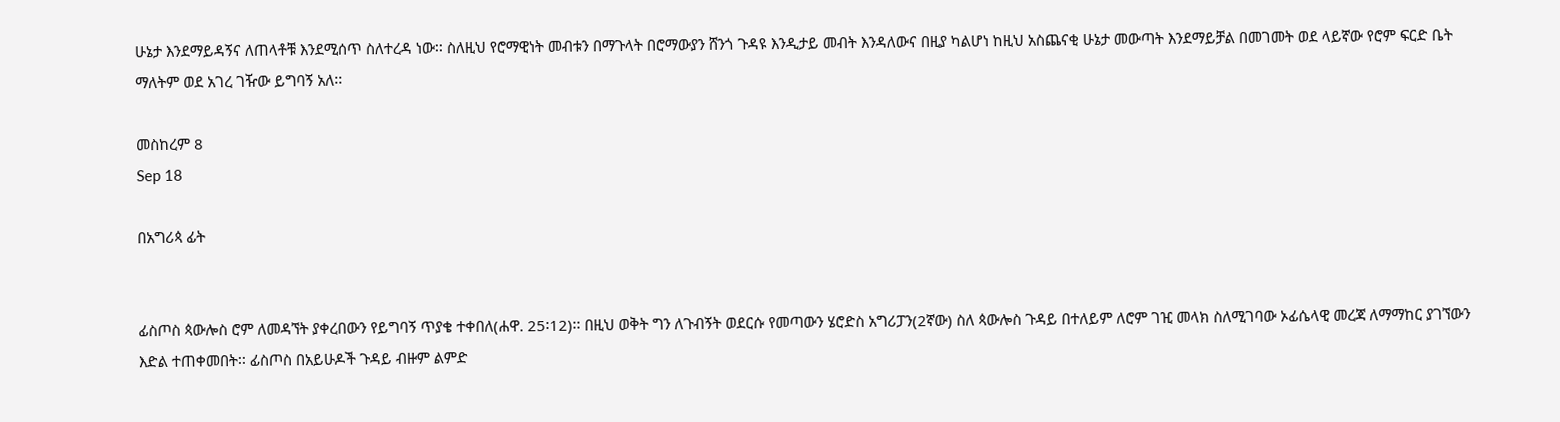ሁኔታ እንደማይዳኝና ለጠላቶቹ እንደሚሰጥ ስለተረዳ ነው፡፡ ስለዚህ የሮማዊነት መብቱን በማጉላት በሮማውያን ሸንጎ ጉዳዩ እንዲታይ መብት እንዳለውና በዚያ ካልሆነ ከዚህ አስጨናቂ ሁኔታ መውጣት እንደማይቻል በመገመት ወደ ላይኛው የሮም ፍርድ ቤት ማለትም ወደ አገረ ገዥው ይግባኝ አለ፡፡

መስከረም 8
Sep 18

በአግሪጳ ፊት


ፊስጦስ ጳውሎስ ሮም ለመዳኘት ያቀረበውን የይግባኝ ጥያቄ ተቀበለ(ሐዋ. 25፡12)፡፡ በዚህ ወቅት ግን ለጉብኝት ወደርሱ የመጣውን ሄሮድስ አግሪፓን(2ኛው) ስለ ጳውሎስ ጉዳይ በተለይም ለሮም ገዢ መላክ ስለሚገባው ኦፊሴላዊ መረጃ ለማማከር ያገኘውን እድል ተጠቀመበት፡፡ ፊስጦስ በአይሁዶች ጉዳይ ብዙም ልምድ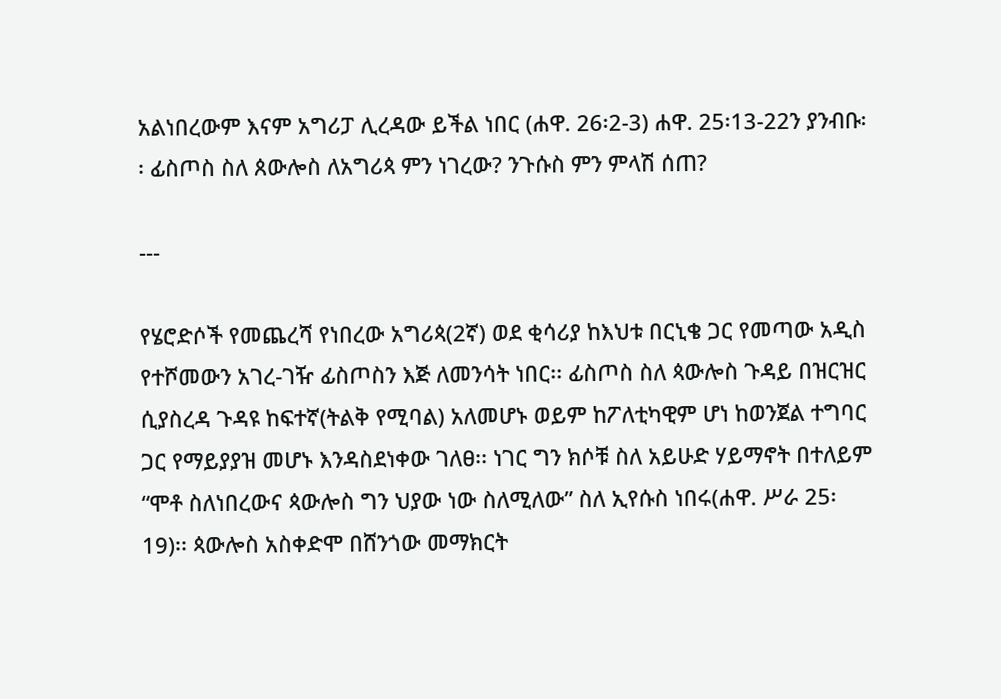አልነበረውም እናም አግሪፓ ሊረዳው ይችል ነበር (ሐዋ. 26፡2-3) ሐዋ. 25፡13-22ን ያንብቡ፡፡ ፊስጦስ ስለ ጰውሎስ ለአግሪጳ ምን ነገረው? ንጉሱስ ምን ምላሽ ሰጠ?

---

የሄሮድሶች የመጨረሻ የነበረው አግሪጳ(2ኛ) ወደ ቂሳሪያ ከእህቱ በርኒቄ ጋር የመጣው አዲስ የተሾመውን አገረ-ገዥ ፊስጦስን እጅ ለመንሳት ነበር፡፡ ፊስጦስ ስለ ጳውሎስ ጉዳይ በዝርዝር ሲያስረዳ ጉዳዩ ከፍተኛ(ትልቅ የሚባል) አለመሆኑ ወይም ከፖለቲካዊም ሆነ ከወንጀል ተግባር ጋር የማይያያዝ መሆኑ እንዳስደነቀው ገለፀ፡፡ ነገር ግን ክሶቹ ስለ አይሁድ ሃይማኖት በተለይም “ሞቶ ስለነበረውና ጳውሎስ ግን ህያው ነው ስለሚለው” ስለ ኢየሱስ ነበሩ(ሐዋ. ሥራ 25፡ 19)፡፡ ጳውሎስ አስቀድሞ በሸንጎው መማክርት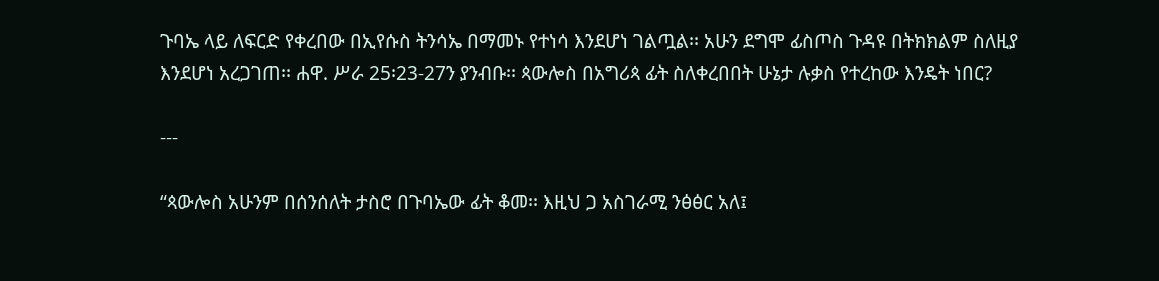ጉባኤ ላይ ለፍርድ የቀረበው በኢየሱስ ትንሳኤ በማመኑ የተነሳ እንደሆነ ገልጧል፡፡ አሁን ደግሞ ፊስጦስ ጉዳዩ በትክክልም ስለዚያ እንደሆነ አረጋገጠ፡፡ ሐዋ. ሥራ 25፡23-27ን ያንብቡ፡፡ ጳውሎስ በአግሪጳ ፊት ስለቀረበበት ሁኔታ ሉቃስ የተረከው እንዴት ነበር?

---

“ጳውሎስ አሁንም በሰንሰለት ታስሮ በጉባኤው ፊት ቆመ፡፡ እዚህ ጋ አስገራሚ ንፅፅር አለ፤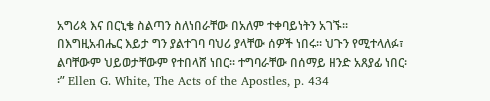አግሪጳ እና በርኒቄ ስልጣን ስለነበራቸው በአለም ተቀባይነትን አገኙ፡፡ በእግዚአብሔር እይታ ግን ያልተገባ ባህሪ ያላቸው ሰዎች ነበሩ፡፡ ህጉን የሚተላለፉ፣ ልባቸውም ህይወታቸውም የተበላሸ ነበር፡፡ ተግባራቸው በሰማይ ዘንድ አጸያፊ ነበር፡ ፡” Ellen G. White, The Acts of the Apostles, p. 434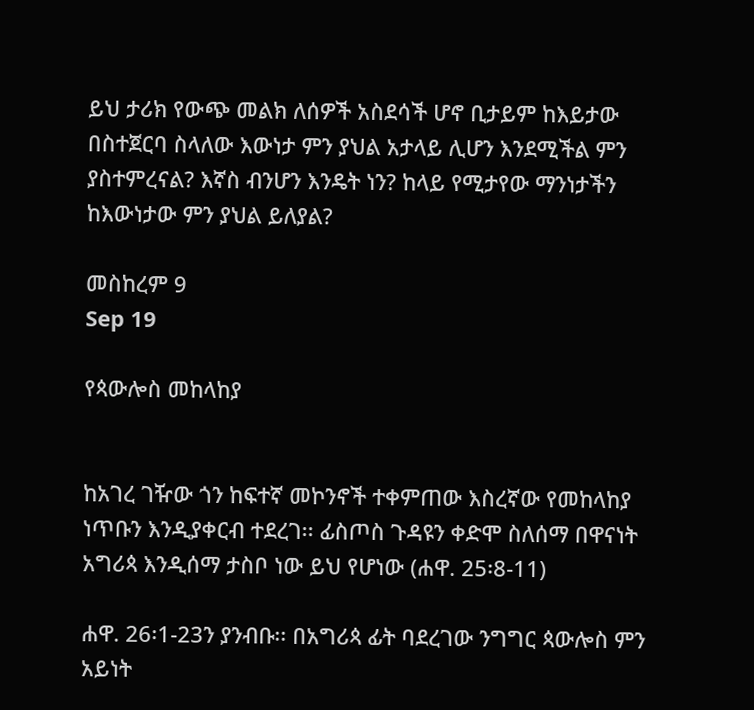ይህ ታሪክ የውጭ መልክ ለሰዎች አስደሳች ሆኖ ቢታይም ከእይታው በስተጀርባ ስላለው እውነታ ምን ያህል አታላይ ሊሆን እንደሚችል ምን ያስተምረናል? እኛስ ብንሆን እንዴት ነን? ከላይ የሚታየው ማንነታችን ከእውነታው ምን ያህል ይለያል?

መስከረም 9
Sep 19

የጳውሎስ መከላከያ


ከአገረ ገዥው ጎን ከፍተኛ መኮንኖች ተቀምጠው እስረኛው የመከላከያ ነጥቡን እንዲያቀርብ ተደረገ፡፡ ፊስጦስ ጉዳዩን ቀድሞ ስለሰማ በዋናነት አግሪጳ እንዲሰማ ታስቦ ነው ይህ የሆነው (ሐዋ. 25፡8-11)

ሐዋ. 26፡1-23ን ያንብቡ፡፡ በአግሪጳ ፊት ባደረገው ንግግር ጳውሎስ ምን አይነት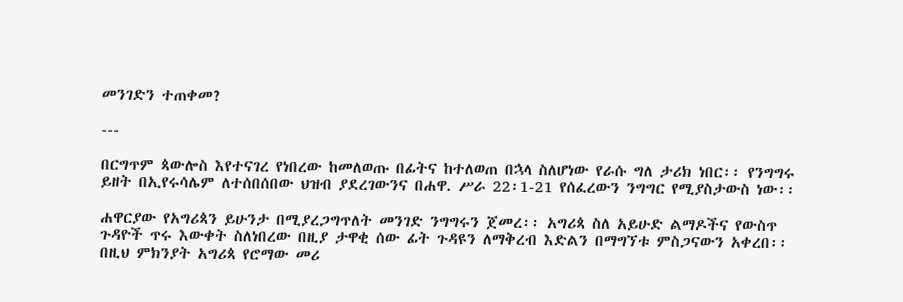መንገድን ተጠቀመ?

---

በርግጥም ጳውሎስ እየተናገረ የነበረው ከመለወጡ በፊትና ከተለወጠ በኋላ ስለሆነው የራሱ ግለ ታሪክ ነበር፡፡ የንግግሩ ይዘት በኢየሩሳሌም ለተሰበሰበው ህዝብ ያደረገውንና በሐዋ. ሥራ 22፡1-21 የሰፈረውን ንግግር የሚያስታውስ ነው፡፡

ሐዋርያው የአግሪጳን ይሁንታ በሚያረጋግጥለት መንገድ ንግግሩን ጀመረ፡፡ አግሪጳ ስለ አይሁድ ልማዶችና የውስጥ ጉዳዮች ጥሩ እውቀት ስለነበረው በዚያ ታዋቂ ሰው ፊት ጉዳዩን ለማቅረብ እድልን በማግኘቱ ምስጋናውን አቀረበ፡፡ በዚህ ምክንያት አግሪጳ የሮማው መሪ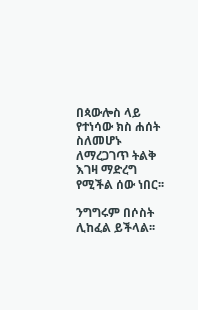በጳውሎስ ላይ የተነሳው ክስ ሐሰት ስለመሆኑ ለማረጋገጥ ትልቅ እገዛ ማድረግ የሚችል ሰው ነበር፡፡

ንግግሩም በሶስት ሊከፈል ይችላል፡፡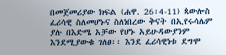በመጀመሪያው ክፍል (ሐዋ. 26፡4-11) ጳውሎስ ፈሪሳዊ ስለመሆኑና ስለነበረው ቅናት በኢየሩሳሌም ያሉ በእድሜ አቻው የሆኑ አይሁዳውያንም እንደሚያውቁ ገለፀ፡፡ እንደ ፈሪሳዊነቱ ደግሞ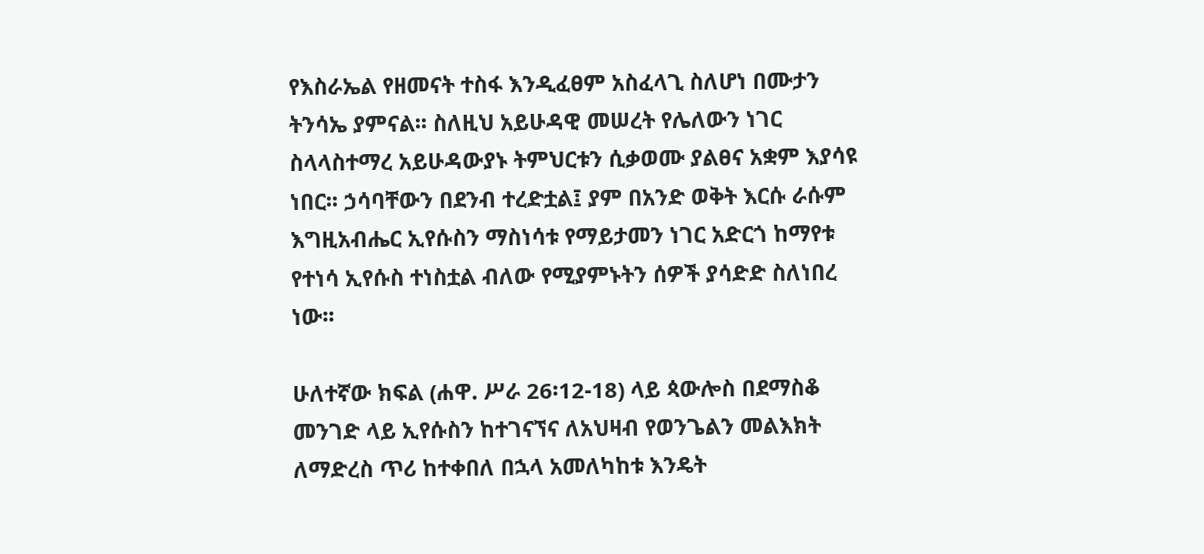የእስራኤል የዘመናት ተስፋ እንዲፈፀም አስፈላጊ ስለሆነ በሙታን ትንሳኤ ያምናል፡፡ ስለዚህ አይሁዳዊ መሠረት የሌለውን ነገር ስላላስተማረ አይሁዳውያኑ ትምህርቱን ሲቃወሙ ያልፀና አቋም እያሳዩ ነበር፡፡ ኃሳባቸውን በደንብ ተረድቷል፤ ያም በአንድ ወቅት እርሱ ራሱም እግዚአብሔር ኢየሱስን ማስነሳቱ የማይታመን ነገር አድርጎ ከማየቱ የተነሳ ኢየሱስ ተነስቷል ብለው የሚያምኑትን ሰዎች ያሳድድ ስለነበረ ነው፡፡

ሁለተኛው ክፍል (ሐዋ. ሥራ 26፡12-18) ላይ ጳውሎስ በደማስቆ መንገድ ላይ ኢየሱስን ከተገናኘና ለአህዛብ የወንጌልን መልእክት ለማድረስ ጥሪ ከተቀበለ በኋላ አመለካከቱ እንዴት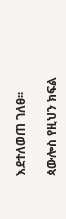እደተለወጠ ገለፀ፡፡

ጳውሎስ የዚህን ክፍል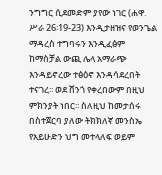ንግግር ሲደመድም ያየው ነገር (ሐዋ. ሥራ 26፡19-23) እንዲታዘዝና የወንጌል ማዳረስ ተግባሩን እንዲፈፅም ከማስቻል ውጪ ሌላ አማራጭ እንዳይኖረው ተፅዕኖ እንዳሳደረበት ተናገረ፡፡ ወደ ሸንጎ የቀረበውም በዚህ ምክንያት ነበር፡፡ ስለዚህ ከመታሰሩ በስተጀርባ ያለው ትክክለኛ መንስኤ የአይሁድን ህግ መተላለፍ ወይም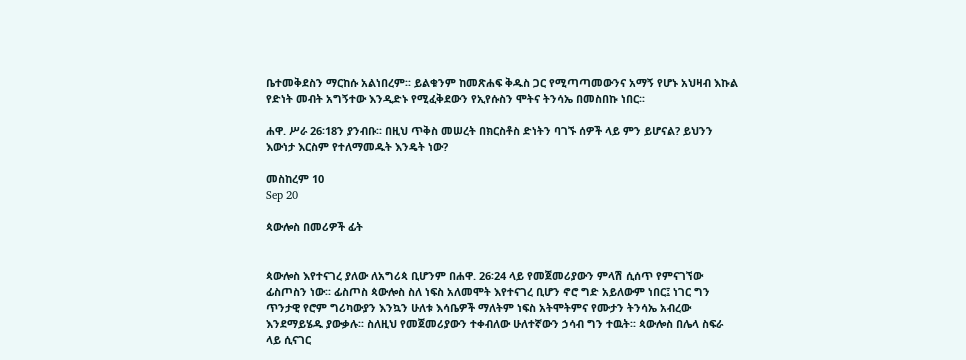ቤተመቅደስን ማርከሱ አልነበረም፡፡ ይልቁንም ከመጽሐፍ ቅዱስ ጋር የሚጣጣመውንና አማኝ የሆኑ አህዛብ እኩል የድነት መብት አግኝተው እንዲድኑ የሚፈቅደውን የኢየሱስን ሞትና ትንሳኤ በመስበኩ ነበር፡፡

ሐዋ. ሥራ 26፡18ን ያንብቡ፡፡ በዚህ ጥቅስ መሠረት በክርስቶስ ድነትን ባገኙ ሰዎች ላይ ምን ይሆናል? ይህንን እውነታ እርስም የተለማመዱት እንዴት ነው?

መስከረም 10
Sep 20

ጳውሎስ በመሪዎች ፊት


ጳውሎስ እየተናገረ ያለው ለአግሪጳ ቢሆንም በሐዋ. 26፡24 ላይ የመጀመሪያውን ምላሽ ሲሰጥ የምናገኘው ፊስጦስን ነው፡፡ ፊስጦስ ጳውሎስ ስለ ነፍስ አለመሞት እየተናገረ ቢሆን ኖሮ ግድ አይለውም ነበር፤ ነገር ግን ጥንታዊ የሮም ግሪካውያን እንኳን ሁለቱ እሳቤዎች ማለትም ነፍስ አትሞትምና የሙታን ትንሳኤ አብረው እንደማይሄዱ ያውቃሉ፡፡ ስለዚህ የመጀመሪያውን ተቀብለው ሁለተኛውን ኃሳብ ግን ተዉት፡፡ ጳውሎስ በሌላ ስፍራ ላይ ሲናገር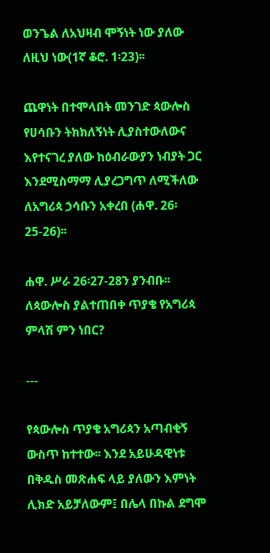ወንጌል ለአህዛብ ሞኝነት ነው ያለው ለዚህ ነው(1ኛ ቆሮ. 1፡23)፡፡

ጨዋነት በተሞላበት መንገድ ጳውሎስ የሀሳቡን ትክክለኝነት ሊያስተውለውና እየተናገረ ያለው ከዕብራውያን ነብያት ጋር እንደሚስማማ ሊያረጋግጥ ለሚችለው ለአግሪጳ ኃሳቡን አቀረበ (ሐዋ. 26፡25-26)፡፡

ሐዋ. ሥራ 26፡27-28ን ያንብቡ፡፡ ለጳውሎስ ያልተጠበቀ ጥያቄ የአግሪጳ ምላሽ ምን ነበር?

---

የጳውሎስ ጥያቄ አግሪጳን አጣብቂኝ ውስጥ ከተተው፡፡ እንደ አይሁዳዊነቱ በቅዱስ መጽሐፍ ላይ ያለውን እምነት ሊክድ አይቻለውም፤ በሌላ በኩል ደግሞ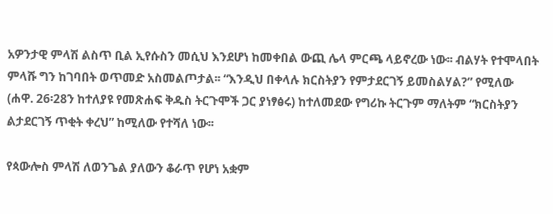አዎንታዊ ምላሽ ልስጥ ቢል ኢየሱስን መሲህ እንደሆነ ከመቀበል ውጪ ሌላ ምርጫ ላይኖረው ነው፡፡ ብልሃት የተሞላበት ምላሹ ግን ከገባበት ወጥመድ አስመልጦታል፡፡ “እንዲህ በቀላሉ ክርስትያን የምታደርገኝ ይመስልሃል?” የሚለው (ሐዋ. 26፡28ን ከተለያዩ የመጽሐፍ ቅዱስ ትርጉሞች ጋር ያነፃፅሩ) ከተለመደው የግሪኩ ትርጉም ማለትም “ክርስትያን ልታደርገኝ ጥቂት ቀረህ” ከሚለው የተሻለ ነው፡፡

የጳውሎስ ምላሽ ለወንጌል ያለውን ቆራጥ የሆነ አቋም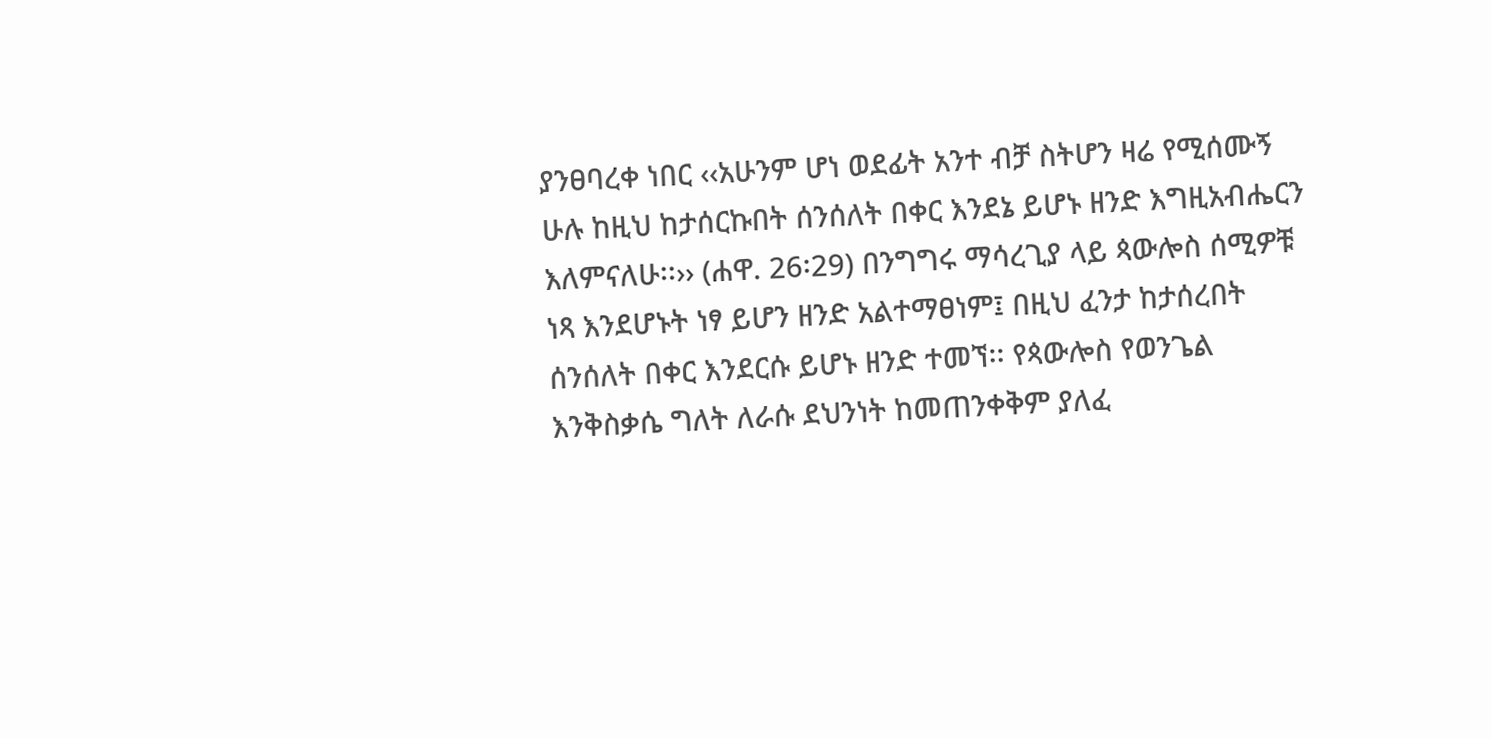ያንፀባረቀ ነበር ‹‹አሁንም ሆነ ወደፊት አንተ ብቻ ስትሆን ዛሬ የሚሰሙኝ ሁሉ ከዚህ ከታሰርኩበት ሰንሰለት በቀር እንደኔ ይሆኑ ዘንድ እግዚአብሔርን እለምናለሁ፡፡›› (ሐዋ. 26፡29) በንግግሩ ማሳረጊያ ላይ ጳውሎስ ሰሚዎቹ ነጻ እንደሆኑት ነፃ ይሆን ዘንድ አልተማፀነም፤ በዚህ ፈንታ ከታሰረበት ሰንሰለት በቀር እንደርሱ ይሆኑ ዘንድ ተመኘ፡፡ የጳውሎስ የወንጌል እንቅስቃሴ ግለት ለራሱ ደህንነት ከመጠንቀቅም ያለፈ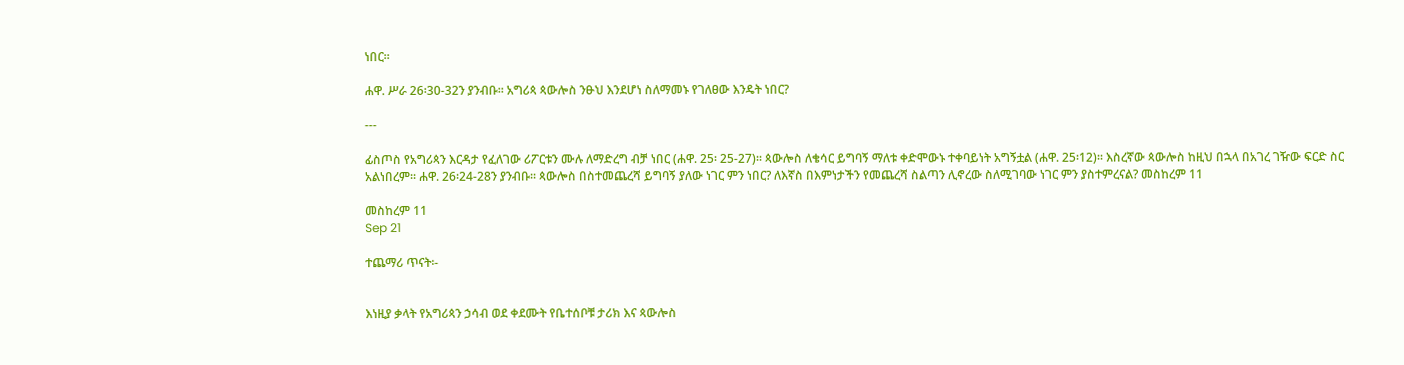ነበር፡፡

ሐዋ. ሥራ 26፡30-32ን ያንብቡ፡፡ አግሪጳ ጳውሎስ ንፁህ እንደሆነ ስለማመኑ የገለፀው እንዴት ነበር?

---

ፊስጦስ የአግሪጳን እርዳታ የፈለገው ሪፖርቱን ሙሉ ለማድረግ ብቻ ነበር (ሐዋ. 25፡ 25-27)፡፡ ጳውሎስ ለቄሳር ይግባኝ ማለቱ ቀድሞውኑ ተቀባይነት አግኝቷል (ሐዋ. 25፡12)፡፡ እስረኛው ጳውሎስ ከዚህ በኋላ በአገረ ገዥው ፍርድ ስር አልነበረም፡፡ ሐዋ. 26፡24-28ን ያንብቡ፡፡ ጳውሎስ በስተመጨረሻ ይግባኝ ያለው ነገር ምን ነበር? ለእኛስ በእምነታችን የመጨረሻ ስልጣን ሊኖረው ስለሚገባው ነገር ምን ያስተምረናል? መስከረም 11

መስከረም 11
Sep 21

ተጨማሪ ጥናት፡-


እነዚያ ቃላት የአግሪጳን ኃሳብ ወደ ቀደሙት የቤተሰቦቹ ታሪክ እና ጳውሎስ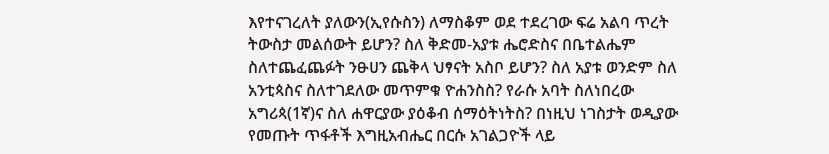እየተናገረለት ያለውን(ኢየሱስን) ለማስቆም ወደ ተደረገው ፍሬ አልባ ጥረት ትውስታ መልሰውት ይሆን? ስለ ቅድመ-አያቱ ሔሮድስና በቤተልሔም ስለተጨፈጨፉት ንፁሀን ጨቅላ ህፃናት አስቦ ይሆን? ስለ አያቱ ወንድም ስለ አንቲጳስና ስለተገደለው መጥምቁ ዮሐንስስ? የራሱ አባት ስለነበረው አግሪጳ(1ኛ)ና ስለ ሐዋርያው ያዕቆብ ሰማዕትነትስ? በነዚህ ነገስታት ወዲያው የመጡት ጥፋቶች እግዚአብሔር በርሱ አገልጋዮች ላይ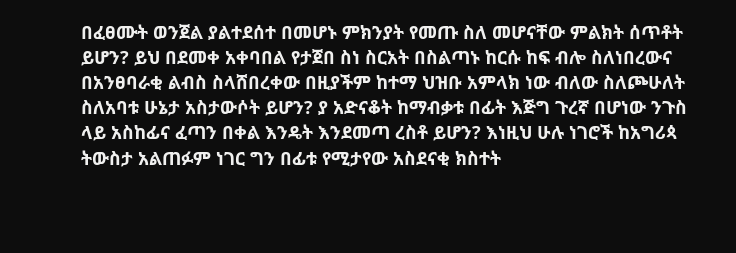በፈፀሙት ወንጀል ያልተደሰተ በመሆኑ ምክንያት የመጡ ስለ መሆናቸው ምልክት ሰጥቶት ይሆን? ይህ በደመቀ አቀባበል የታጀበ ስነ ስርአት በስልጣኑ ከርሱ ከፍ ብሎ ስለነበረውና በአንፀባራቂ ልብስ ስላሸበረቀው በዚያችም ከተማ ህዝቡ አምላክ ነው ብለው ስለጮሁለት ስለአባቱ ሁኔታ አስታውሶት ይሆን? ያ አድናቆት ከማብቃቱ በፊት እጅግ ጉረኛ በሆነው ንጉስ ላይ አስከፊና ፈጣን በቀል እንዴት እንደመጣ ረስቶ ይሆን? እነዚህ ሁሉ ነገሮች ከአግሪጳ ትውስታ አልጠፉም ነገር ግን በፊቱ የሚታየው አስደናቂ ክስተት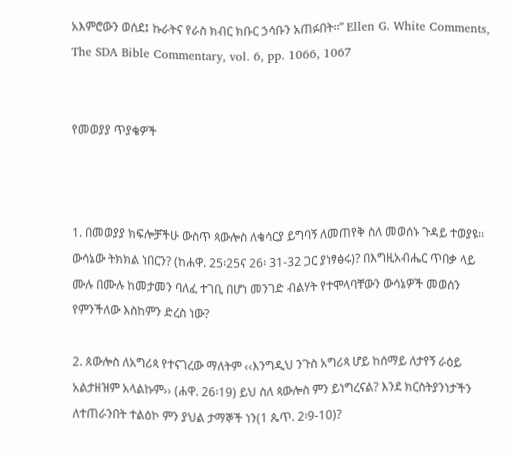አእምሮውን ወሰደ፤ ኩራትና የራስ ክብር ክቡር ኃሳቡን አጠፉበት፡፡” Ellen G. White Comments, The SDA Bible Commentary, vol. 6, pp. 1066, 1067


የመወያያ ጥያቄዎች



1. በመወያያ ክፍሎቻችሁ ውስጥ ጳውሎስ ለቄሳርያ ይግባኝ ለመጠየቅ ስለ መወሰኑ ጉዳይ ተወያዩ፡፡ ውሳኔው ትክክል ነበርን? (ከሐዋ. 25፡25ና 26፡ 31-32 ጋር ያነፃፅሩ)? በእግዚአብሔር ጥበቃ ላይ ሙሉ በሙሉ ከመታመን ባለፈ ተገቢ በሆነ መንገድ ብልሃት የተሞላባቸውን ውሳኔዎች መወሰን የምንችለው እስከምን ድረስ ነው?

2. ጰውሎስ ለአግሪጳ የተናገረው ማለትም ‹‹እንግዲህ ንጉስ አግሪጳ ሆይ ከሰማይ ለታየኝ ራዕይ አልታዘዝም አላልኩም›› (ሐዋ. 26፡19) ይህ ስለ ጳውሎስ ምን ይነግረናል? እንደ ክርስትያንነታችን ለተጠራንበት ተልዕኮ ምን ያህል ታማኞች ነን(1 ጴጥ. 2፡9-10)?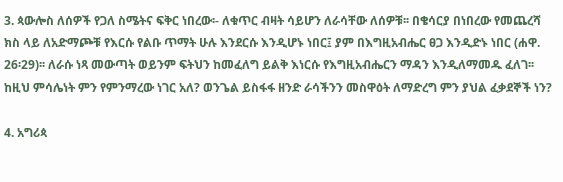3. ጳውሎስ ለሰዎች የጋለ ስሜትና ፍቅር ነበረው፡- ለቁጥር ብዛት ሳይሆን ለራሳቸው ለሰዎቹ፡፡ በቄሳርያ በነበረው የመጨረሻ ክስ ላይ ለአድማጮቹ የእርሱ የልቡ ጥማት ሁሉ እንደርሱ እንዲሆኑ ነበር፤ ያም በእግዚአብሔር ፀጋ እንዲድኑ ነበር (ሐዋ. 26፡29)፡፡ ለራሱ ነጻ መውጣት ወይንም ፍትህን ከመፈለግ ይልቅ እነርሱ የእግዚአብሔርን ማዳን እንዲለማመዱ ፈለገ፡፡ ከዚህ ምሳሌነት ምን የምንማረው ነገር አለ? ወንጌል ይስፋፋ ዘንድ ራሳችንን መስዋዕት ለማድረግ ምን ያህል ፈቃደኞች ነን?

4. አግሪጳ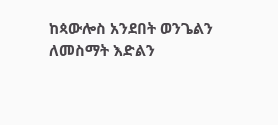ከጳውሎስ አንደበት ወንጌልን ለመስማት እድልን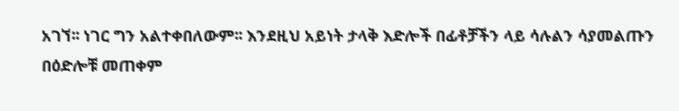አገኘ፡፡ ነገር ግን አልተቀበለውም፡፡ እንደዚህ አይነት ታላቅ እድሎች በፊቶቻችን ላይ ሳሉልን ሳያመልጡን በዕድሎቹ መጠቀም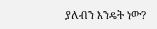ያለብን እንዴት ነው?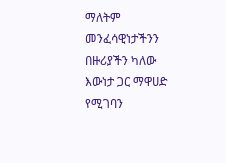ማለትም መንፈሳዊነታችንን በዙሪያችን ካለው እውነታ ጋር ማዋሀድ የሚገባን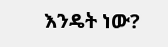እንዴት ነው?